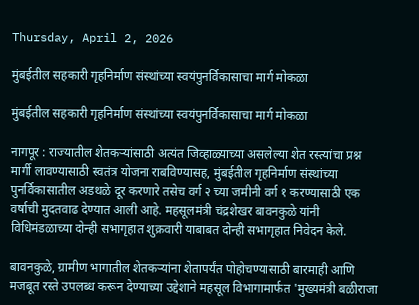Thursday, April 2, 2026

मुंबईतील सहकारी गृहनिर्माण संस्थांच्या स्वयंपुनर्विकासाचा मार्ग मोकळा

मुंबईतील सहकारी गृहनिर्माण संस्थांच्या स्वयंपुनर्विकासाचा मार्ग मोकळा

नागपूर : राज्यातील शेतकऱ्यांसाठी अत्यंत जिव्हाळ्याच्या असलेल्या शेत रस्त्यांचा प्रश्न मार्गी लावण्यासाठी स्वतंत्र योजना राबविण्यासह, मुंबईतील गृहनिर्माण संस्थांच्या पुनर्विकासातील अडथळे दूर करणारे तसेच वर्ग २ च्या जमीनी वर्ग १ करण्यासाठी एक वर्षाची मुदतवाढ देण्यात आली आहे. महसूलमंत्री चंद्रशेखर बावनकुळे यांनी विधिमंडळाच्या दोन्ही सभागृहात शुक्रवारी याबाबत दोन्ही सभागृहात निवेदन केले.

बावनकुळे, ग्रामीण भागातील शेतकऱ्यांना शेतापर्यंत पोहोचण्यासाठी बारमाही आणि मजबूत रस्ते उपलब्ध करून देण्याच्या उद्देशाने महसूल विभागामार्फत 'मुख्यमंत्री बळीराजा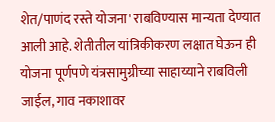शेत/पाणंद रस्ते योजना' राबविण्यास मान्यता देण्यात आली आहे. शेतीतील यांत्रिकीकरण लक्षात घेऊन ही योजना पूर्णपणे यंत्रसामुग्रीच्या साहाय्याने राबविली जाईल, गाव नकाशावर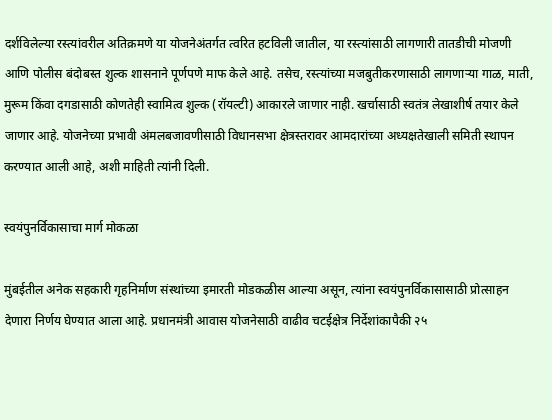दर्शविलेल्या रस्त्यांवरील अतिक्रमणे या योजनेअंतर्गत त्वरित हटविली जातील, या रस्त्यांसाठी लागणारी तातडीची मोजणी आणि पोलीस बंदोबस्त शुल्क शासनाने पूर्णपणे माफ केले आहे. तसेच, रस्त्यांच्या मजबुतीकरणासाठी लागणाऱ्या गाळ, माती, मुरूम किंवा दगडासाठी कोणतेही स्वामित्व शुल्क (रॉयल्टी) आकारले जाणार नाही. खर्चासाठी स्वतंत्र लेखाशीर्ष तयार केले जाणार आहे. योजनेच्या प्रभावी अंमलबजावणीसाठी विधानसभा क्षेत्रस्तरावर आमदारांच्या अध्यक्षतेखाली समिती स्थापन करण्यात आली आहे, अशी माहिती त्यांनी दिली.

स्वयंपुनर्विकासाचा मार्ग मोकळा

मुंबईतील अनेक सहकारी गृहनिर्माण संस्थांच्या इमारती मोडकळीस आल्या असून, त्यांना स्वयंपुनर्विकासासाठी प्रोत्साहन देणारा निर्णय घेण्यात आला आहे. प्रधानमंत्री आवास योजनेसाठी वाढीव चटईक्षेत्र निर्देशांकापैकी २५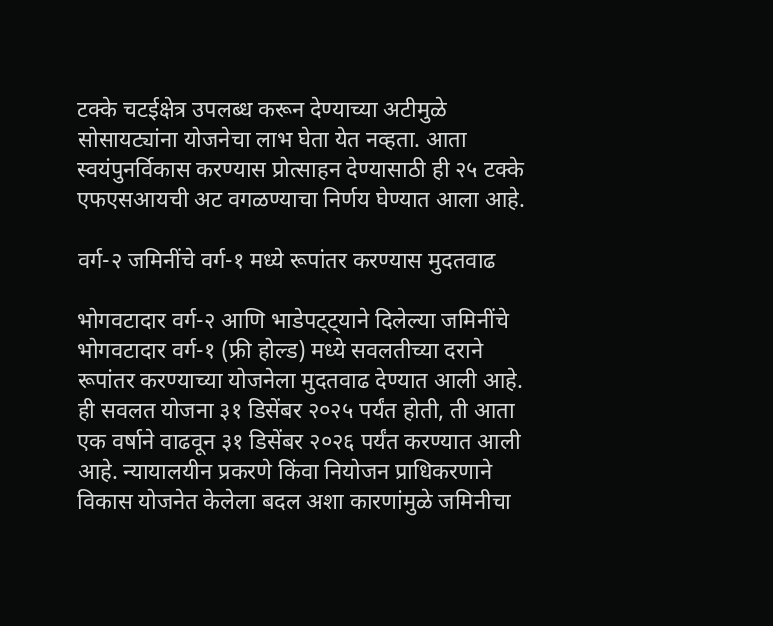टक्के चटईक्षेत्र उपलब्ध करून देण्याच्या अटीमुळे सोसायट्यांना योजनेचा लाभ घेता येत नव्हता. आता स्वयंपुनर्विकास करण्यास प्रोत्साहन देण्यासाठी ही २५ टक्के एफएसआयची अट वगळण्याचा निर्णय घेण्यात आला आहे.

वर्ग-२ जमिनींचे वर्ग-१ मध्ये रूपांतर करण्यास मुदतवाढ

भोगवटादार वर्ग-२ आणि भाडेपट्ट्याने दिलेल्या जमिनींचे भोगवटादार वर्ग-१ (फ्री होल्ड) मध्ये सवलतीच्या दराने रूपांतर करण्याच्या योजनेला मुदतवाढ देण्यात आली आहे. ही सवलत योजना ३१ डिसेंबर २०२५ पर्यंत होती, ती आता एक वर्षाने वाढवून ३१ डिसेंबर २०२६ पर्यंत करण्यात आली आहे. न्यायालयीन प्रकरणे किंवा नियोजन प्राधिकरणाने विकास योजनेत केलेला बदल अशा कारणांमुळे जमिनीचा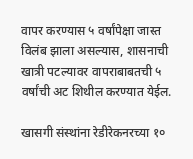वापर करण्यास ५ वर्षांपेक्षा जास्त विलंब झाला असल्यास, शासनाची खात्री पटल्यावर वापराबाबतची ५ वर्षांची अट शिथील करण्यात येईल.

खासगी संस्थांना रेडीरेकनरच्या १०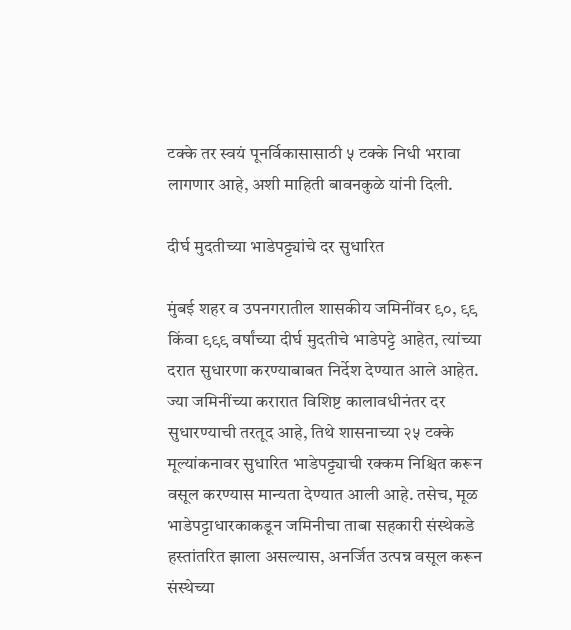टक्के तर स्वयं पूनर्विकासासाठी ५ टक्के निधी भरावा लागणार आहे, अशी माहिती बावनकुळे यांनी दिली.

दीर्घ मुदतीच्या भाडेपट्ट्यांचे दर सुधारित

मुंबई शहर व उपनगरातील शासकीय जमिनींवर ९०, ९९ किंवा ९९९ वर्षांच्या दीर्घ मुदतीचे भाडेपट्टे आहेत, त्यांच्या दरात सुधारणा करण्याबाबत निर्देश देण्यात आले आहेत. ज्या जमिनींच्या करारात विशिष्ट कालावधीनंतर दर सुधारण्याची तरतूद आहे, तिथे शासनाच्या २५ टक्के मूल्यांकनावर सुधारित भाडेपट्ट्याची रक्कम निश्चित करून वसूल करण्यास मान्यता देण्यात आली आहे. तसेच, मूळ भाडेपट्टाधारकाकडून जमिनीचा ताबा सहकारी संस्थेकडे हस्तांतरित झाला असल्यास, अनर्जित उत्पन्न वसूल करून संस्थेच्या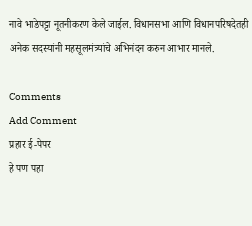नावे भाडेपट्टा नूतनीकरण केले जाईल. विधानसभा आणि विधानपरिषदेतही अनेक सदस्यांनी महसूलमंत्र्यांचे अभिनंदन करुन आभार मानले.

Comments
Add Comment
प्रहार ई-पेपर
हे पण पहा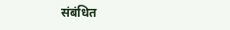संबंधित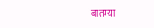बातम्या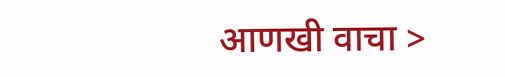आणखी वाचा >